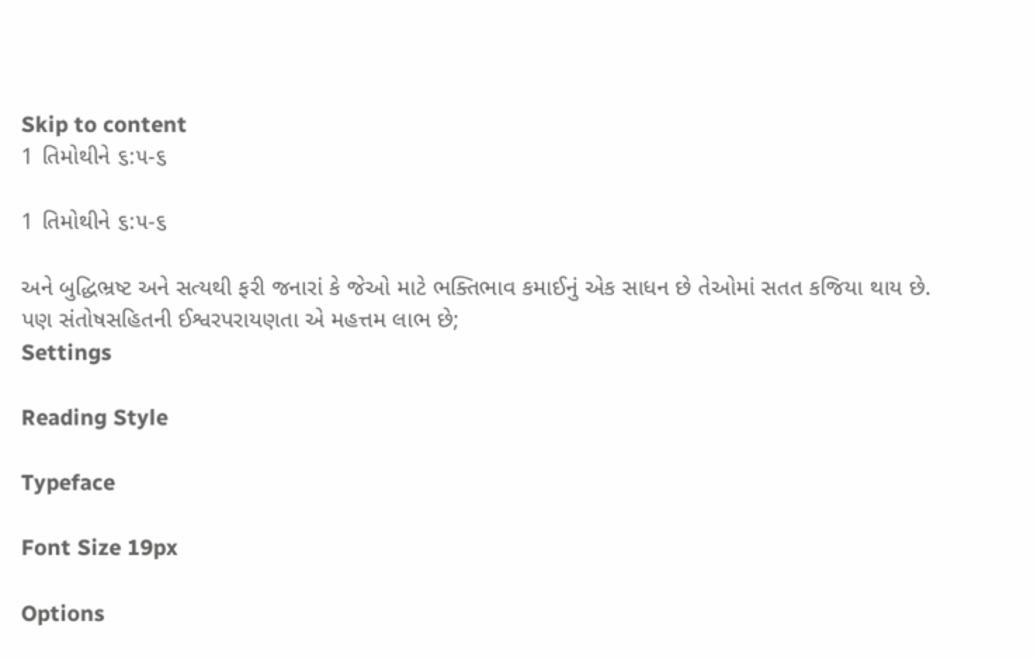Skip to content
1 તિમોથીને ૬:૫-૬

1 તિમોથીને ૬:૫-૬

અને બુદ્ધિભ્રષ્ટ અને સત્યથી ફરી જનારાં કે જેઓ માટે ભક્તિભાવ કમાઈનું એક સાધન છે તેઓમાં સતત કજિયા થાય છે.
પણ સંતોષસહિતની ઈશ્વરપરાયણતા એ મહત્તમ લાભ છે;
Settings

Reading Style

Typeface

Font Size 19px

Options